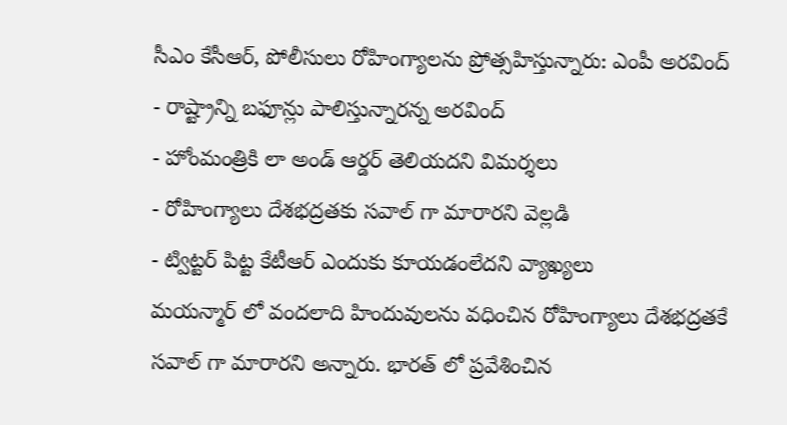సీఎం కేసీఆర్, పోలీసులు రోహింగ్యాలను ప్రోత్సహిస్తున్నారు: ఎంపీ అరవింద్
- రాష్ట్రాన్ని బఫూన్లు పాలిస్తున్నారన్న అరవింద్
- హోంమంత్రికి లా అండ్ ఆర్డర్ తెలియదని విమర్శలు
- రోహింగ్యాలు దేశభద్రతకు సవాల్ గా మారారని వెల్లడి
- ట్విట్టర్ పిట్ట కేటీఆర్ ఎందుకు కూయడంలేదని వ్యాఖ్యలు
మయన్మార్ లో వందలాది హిందువులను వధించిన రోహింగ్యాలు దేశభద్రతకే సవాల్ గా మారారని అన్నారు. భారత్ లో ప్రవేశించిన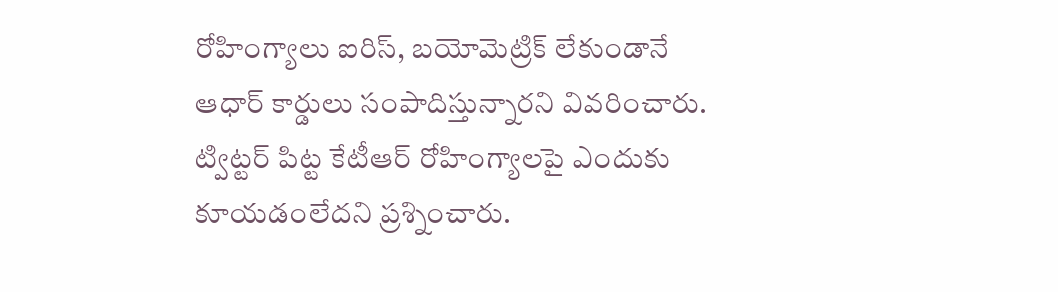రోహింగ్యాలు ఐరిస్, బయోమెట్రిక్ లేకుండానే ఆధార్ కార్డులు సంపాదిస్తున్నారని వివరించారు. ట్విట్టర్ పిట్ట కేటీఆర్ రోహింగ్యాలపై ఎందుకు కూయడంలేదని ప్రశ్నించారు.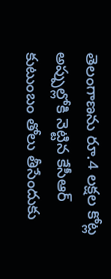తెలంగాణను రూ.4 లక్షల కోట్ల అప్పుల్లోకి నెట్టిన కేసీఆర్ కుటుంబం తోలు తీసేందుకు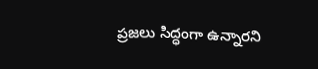ప్రజలు సిద్ధంగా ఉన్నారని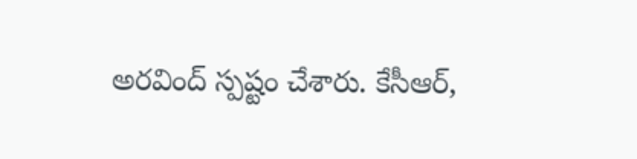అరవింద్ స్పష్టం చేశారు. కేసీఆర్,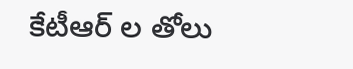కేటీఆర్ ల తోలు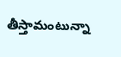తీస్తామంటున్నా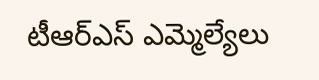టీఆర్ఎస్ ఎమ్మెల్యేలు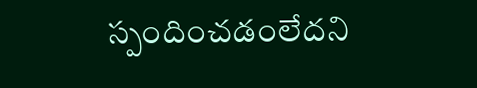స్పందించడంలేదని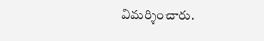విమర్శించారు.